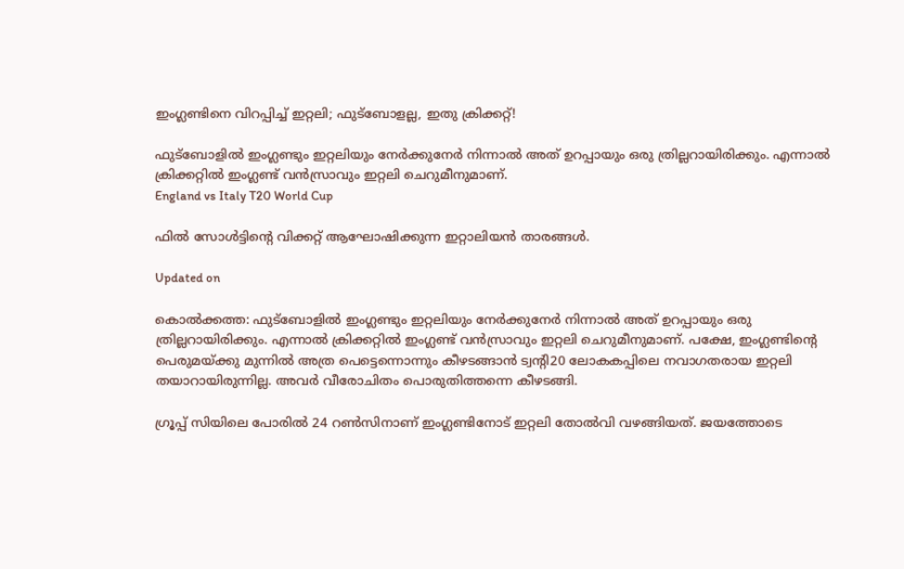ഇംഗ്ലണ്ടിനെ വിറപ്പിച്ച് ഇറ്റലി; ഫുട്ബോളല്ല, ഇതു ക്രിക്കറ്റ്!

ഫുട്ബോളിൽ ഇംഗ്ലണ്ടും ഇറ്റലിയും നേർക്കുനേർ നിന്നാൽ അത് ഉറപ്പായും ഒരു ത്രില്ലറായിരിക്കും. എന്നാൽ ക്രിക്കറ്റിൽ ഇംഗ്ലണ്ട് വൻസ്രാവും ഇറ്റലി ചെറുമീനുമാണ്.
England vs Italy T20 World Cup

ഫിൽ സോൾട്ടിന്‍റെ വിക്കറ്റ് ആഘോഷിക്കുന്ന ഇറ്റാലിയൻ താരങ്ങൾ.

Updated on

കൊൽക്കത്ത: ഫുട്ബോളിൽ ഇംഗ്ലണ്ടും ഇറ്റലിയും നേർക്കുനേർ നിന്നാൽ അത് ഉറപ്പായും ഒരു ത്രില്ലറായിരിക്കും. എന്നാൽ ക്രിക്കറ്റിൽ ഇംഗ്ലണ്ട് വൻസ്രാവും ഇറ്റലി ചെറുമീനുമാണ്. പക്ഷേ, ഇംഗ്ലണ്ടിന്‍റെ പെരുമയ്ക്കു മുന്നിൽ അത്ര പെട്ടെന്നൊന്നും കീഴടങ്ങാൻ ട്വന്‍റി20 ലോകകപ്പിലെ നവാഗതരായ ഇറ്റലി തയാറായിരുന്നില്ല. അവർ വീരോചിതം പൊരുതിത്തന്നെ കീഴടങ്ങി.

ഗ്രൂപ്പ് സിയിലെ പോരിൽ 24 റൺസിനാണ് ഇംഗ്ലണ്ടിനോട് ഇറ്റലി തോൽവി വഴങ്ങിയത്. ജയത്തോടെ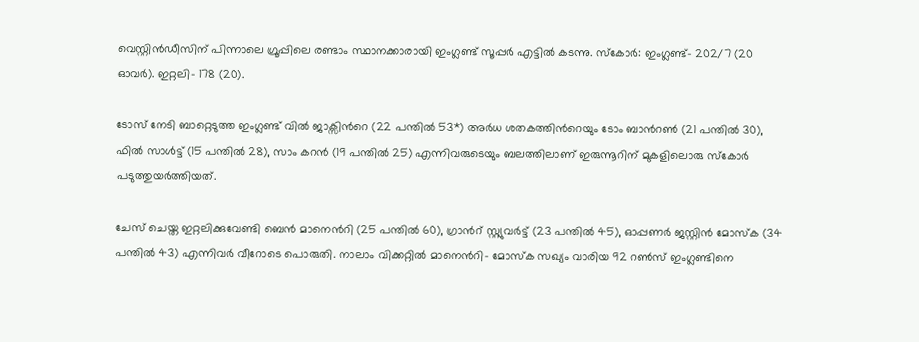വെസ്റ്റിൻഡീസിന് പിന്നാലെ ഗ്രൂപ്പിലെ രണ്ടാം സ്ഥാനക്കാരായി ഇംഗ്ലണ്ട് സൂപ്പർ എട്ടിൽ കടന്നു. സ്കോർ: ഇംഗ്ലണ്ട്- 202/7 (20 ഓവർ). ഇറ്റലി- 178 (20).

ടോസ് നേടി ബാറ്റെടുത്ത ഇംഗ്ലണ്ട് വിൽ ജാക്സിന്‍റെ (22 പന്തിൽ 53*) അർധ ശതകത്തിന്‍റെയും ടോം ബാന്‍റൺ (21 പന്തിൽ 30), ഫിൽ സാൾട്ട് (15 പന്തിൽ 28), സാം കറൻ (19 പന്തിൽ 25) എന്നിവരുടെയും ബലത്തിലാണ് ഇരുന്നൂറിന് മുകളിലൊരു സ്കോർ പടുത്തുയർത്തിയത്.

ചേസ് ചെയ്ത ഇറ്റലിക്കുവേണ്ടി ബെൻ മാനെന്‍റി (25 പന്തിൽ 60), ഗ്രാന്‍റ് സ്റ്റ്യുവർട്ട് (23 പന്തിൽ 45), ഓപ്പണർ ജസ്റ്റിൻ മോസ്ക (34 പന്തിൽ 43) എന്നിവർ വീറോടെ പൊരുതി. നാലാം വിക്കറ്റിൽ മാനെന്‍റി- മോസ്ക സഖ്യം വാരിയ 92 റൺസ് ഇംഗ്ലണ്ടിനെ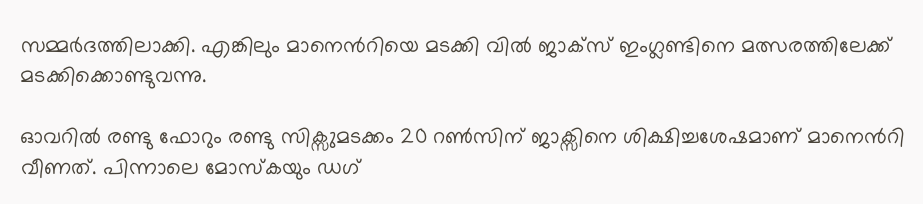സമ്മർദത്തിലാക്കി. എങ്കിലും മാനെന്‍റിയെ മടക്കി വിൽ ജാക്സ് ഇംഗ്ലണ്ടിനെ മത്സരത്തിലേക്ക് മടക്കിക്കൊണ്ടുവന്നു.

ഓവറിൽ രണ്ടു ഫോറും രണ്ടു സിക്സുമടക്കം 20 റൺസിന് ജാക്സിനെ ശിക്ഷിച്ചശേഷമാണ് മാനെന്‍റി വീണത്. പിന്നാലെ മോസ്കയും ഡഗ്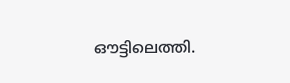ഔട്ടിലെത്തി.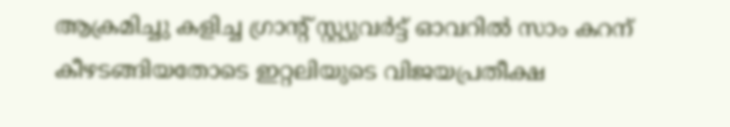ആക്രമിച്ചു കളിച്ച ഗ്രാന്‍റ് സ്റ്റ്യുവർട്ട് ഓവറിൽ സാം കറന് കീഴടങ്ങിയതോടെ ഇറ്റലിയുടെ വിജയപ്രതീക്ഷ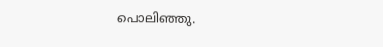പൊലിഞ്ഞു.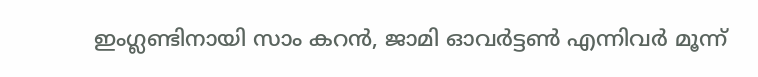ഇംഗ്ലണ്ടിനായി സാം കറൻ, ജാമി ഓവർട്ടൺ എന്നിവർ മൂന്ന്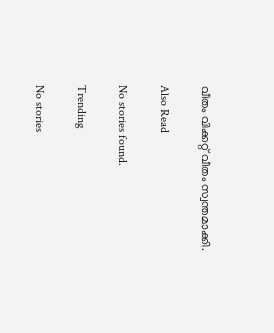വീതം വിക്കറ്റ് വീതം സ്വന്തമാക്കി.

Also Read

No stories found.

Trending

No stories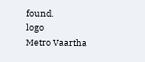found.
logo
Metro Vaartha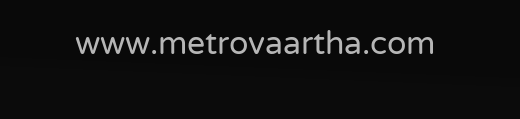www.metrovaartha.com